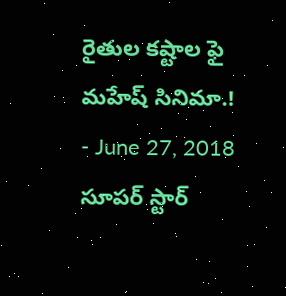రైతుల కష్టాల ఫై మహేష్ సినిమా.!
- June 27, 2018
సూపర్ స్టార్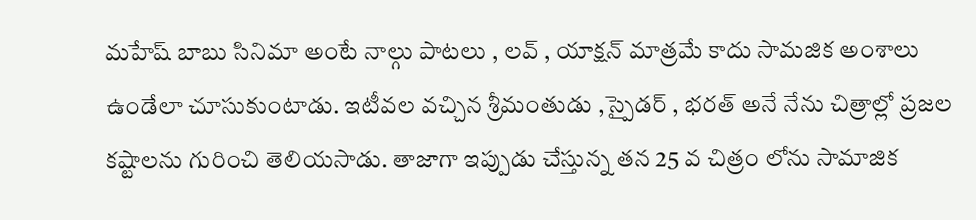మహేష్ బాబు సినిమా అంటే నాల్గు పాటలు , లవ్ , యాక్షన్ మాత్రమే కాదు సామజిక అంశాలు ఉండేలా చూసుకుంటాడు. ఇటీవల వచ్చిన శ్రీమంతుడు ,స్పైడర్ , భరత్ అనే నేను చిత్రాల్లో ప్రజల కష్టాలను గురించి తెలియసాడు. తాజాగా ఇప్పుడు చేస్తున్న తన 25 వ చిత్రం లోను సామాజిక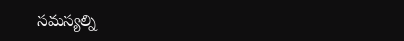సమస్యల్ని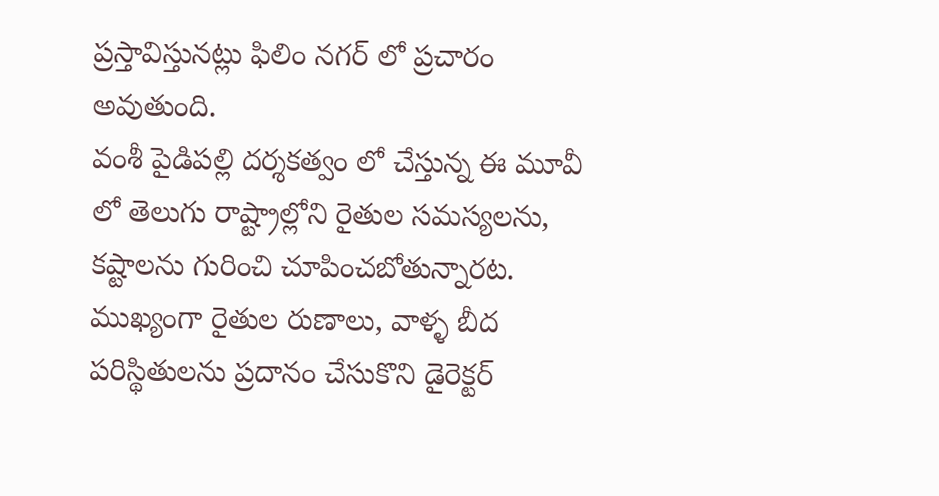ప్రస్తావిస్తునట్లు ఫిలిం నగర్ లో ప్రచారం అవుతుంది.
వంశీ పైడిపల్లి దర్శకత్వం లో చేస్తున్న ఈ మూవీ లో తెలుగు రాష్ట్రాల్లోని రైతుల సమస్యలను, కష్టాలను గురించి చూపించబోతున్నారట. ముఖ్యంగా రైతుల రుణాలు, వాళ్ళ బీద పరిస్థితులను ప్రదానం చేసుకొని డైరెక్టర్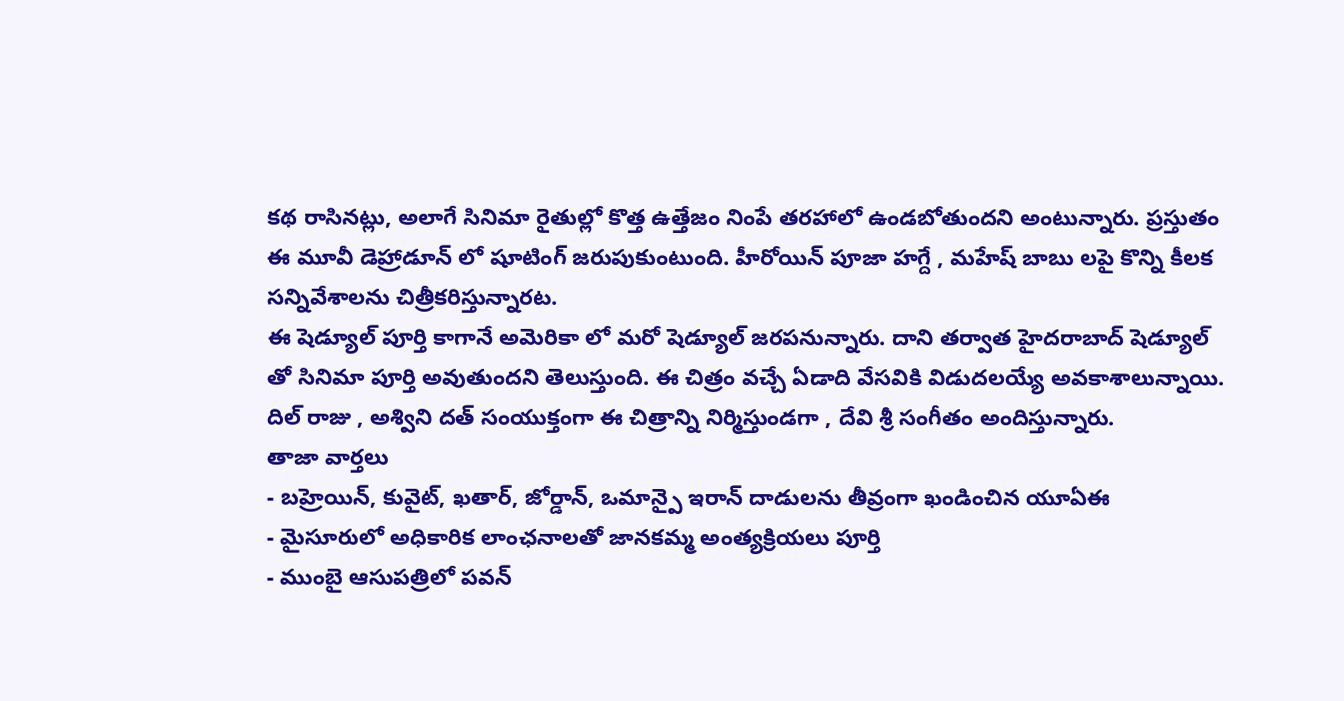కథ రాసినట్లు, అలాగే సినిమా రైతుల్లో కొత్త ఉత్తేజం నింపే తరహాలో ఉండబోతుందని అంటున్నారు. ప్రస్తుతం ఈ మూవీ డెహ్రాడూన్ లో షూటింగ్ జరుపుకుంటుంది. హీరోయిన్ పూజా హగ్దే , మహేష్ బాబు లపై కొన్ని కీలక సన్నివేశాలను చిత్రీకరిస్తున్నారట.
ఈ షెడ్యూల్ పూర్తి కాగానే అమెరికా లో మరో షెడ్యూల్ జరపనున్నారు. దాని తర్వాత హైదరాబాద్ షెడ్యూల్ తో సినిమా పూర్తి అవుతుందని తెలుస్తుంది. ఈ చిత్రం వచ్చే ఏడాది వేసవికి విడుదలయ్యే అవకాశాలున్నాయి. దిల్ రాజు , అశ్విని దత్ సంయుక్తంగా ఈ చిత్రాన్ని నిర్మిస్తుండగా , దేవి శ్రీ సంగీతం అందిస్తున్నారు.
తాజా వార్తలు
- బహ్రెయిన్, కువైట్, ఖతార్, జోర్డాన్, ఒమాన్పై ఇరాన్ దాడులను తీవ్రంగా ఖండించిన యూఏఈ
- మైసూరులో అధికారిక లాంఛనాలతో జానకమ్మ అంత్యక్రియలు పూర్తి
- ముంబై ఆసుపత్రిలో పవన్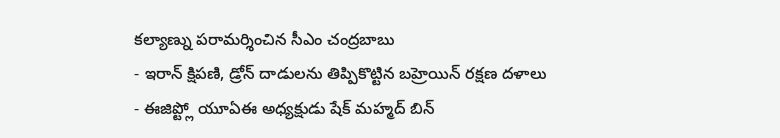కల్యాణ్ను పరామర్శించిన సీఎం చంద్రబాబు
- ఇరాన్ క్షిపణి, డ్రోన్ దాడులను తిప్పికొట్టిన బహ్రెయిన్ రక్షణ దళాలు
- ఈజిప్ట్లో యూఏఈ అధ్యక్షుడు షేక్ మహ్మద్ బిన్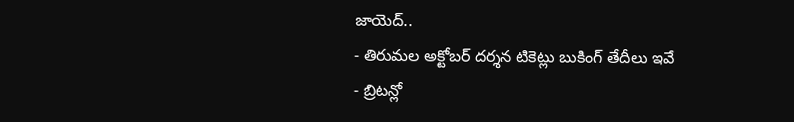జాయెద్..
- తిరుమల అక్టోబర్ దర్శన టికెట్లు బుకింగ్ తేదీలు ఇవే
- బ్రిటన్లో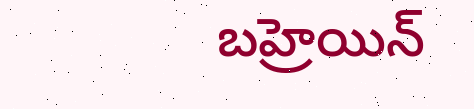బహ్రెయిన్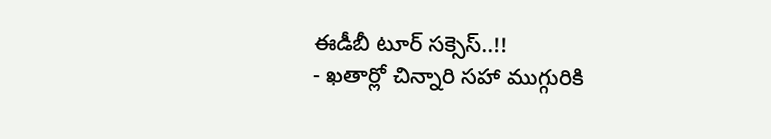ఈడీబీ టూర్ సక్సెస్..!!
- ఖతార్లో చిన్నారి సహా ముగ్గురికి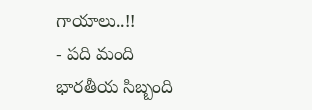గాయాలు..!!
- పది మంది భారతీయ సిబ్బంది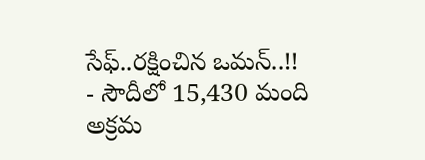సేఫ్..రక్షించిన ఒమన్..!!
- సౌదీలో 15,430 మంది అక్రమ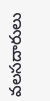వలసదారులు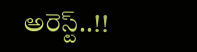అరెస్ట్..!!